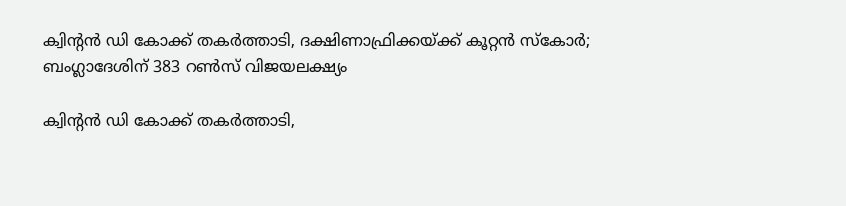ക്വിന്റന്‍ ഡി കോക്ക് തകര്‍ത്താടി, ദക്ഷിണാഫ്രിക്കയ്ക്ക് കൂറ്റന്‍ സ്‌കോര്‍; ബംഗ്ലാദേശിന് 383 റണ്‍സ് വിജയലക്ഷ്യം

ക്വിന്റന്‍ ഡി കോക്ക് തകര്‍ത്താടി,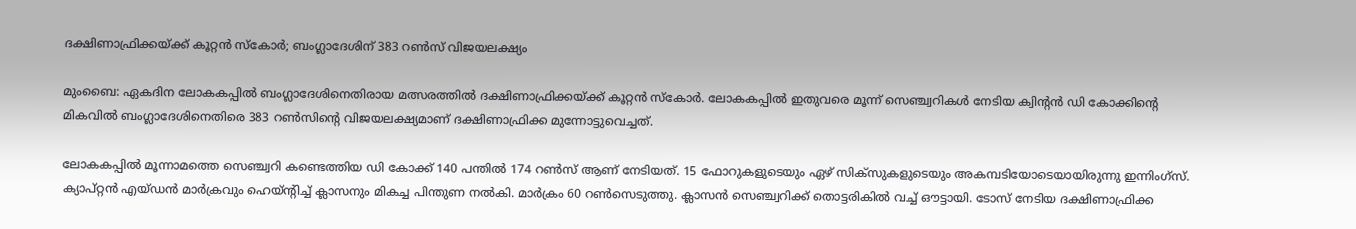ദക്ഷിണാഫ്രിക്കയ്ക്ക് കൂറ്റന്‍ സ്‌കോര്‍; ബംഗ്ലാദേശിന് 383 റണ്‍സ് വിജയലക്ഷ്യം

മുംബൈ: ഏകദിന ലോകകപ്പില്‍ ബംഗ്ലാദേശിനെതിരായ മത്സരത്തില്‍ ദക്ഷിണാഫ്രിക്കയ്ക്ക് കൂറ്റന്‍ സ്‌കോര്‍. ലോകകപ്പില്‍ ഇതുവരെ മൂന്ന് സെഞ്ച്വറികള്‍ നേടിയ ക്വിന്റന്‍ ഡി കോക്കിന്റെ മികവില്‍ ബംഗ്ലാദേശിനെതിരെ 383 റണ്‍സിന്റെ വിജയലക്ഷ്യമാണ് ദക്ഷിണാഫ്രിക്ക മുന്നോട്ടുവെച്ചത്.

ലോകകപ്പില്‍ മൂന്നാമത്തെ സെഞ്ച്വറി കണ്ടെത്തിയ ഡി കോക്ക് 140 പന്തില്‍ 174 റണ്‍സ് ആണ് നേടിയത്. 15 ഫോറുകളുടെയും ഏഴ് സിക്‌സുകളുടെയും അകമ്പടിയോടെയായിരുന്നു ഇന്നിംഗ്‌സ്. ക്യാപ്റ്റന്‍ എയ്ഡന്‍ മാര്‍ക്രവും ഹെയ്ന്റിച്ച് ക്ലാസനും മികച്ച പിന്തുണ നല്‍കി. മാര്‍ക്രം 60 റണ്‍സെടുത്തു. ക്ലാസന്‍ സെഞ്ച്വറിക്ക് തൊട്ടരികില്‍ വച്ച് ഔട്ടായി. ടോസ് നേടിയ ദക്ഷിണാഫ്രിക്ക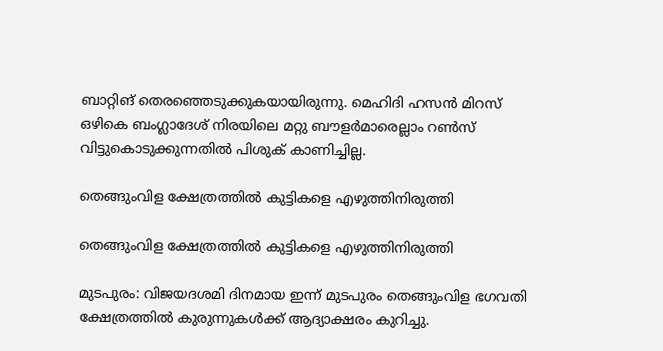ബാറ്റിങ് തെരഞ്ഞെടുക്കുകയായിരുന്നു. മെഹിദി ഹസന്‍ മിറസ് ഒഴികെ ബംഗ്ലാദേശ് നിരയിലെ മറ്റു ബൗളര്‍മാരെല്ലാം റണ്‍സ് വിട്ടുകൊടുക്കുന്നതില്‍ പിശുക് കാണിച്ചില്ല.

തെങ്ങുംവിള ക്ഷേത്രത്തിൽ കുട്ടികളെ എഴുത്തിനിരുത്തി

തെങ്ങുംവിള ക്ഷേത്രത്തിൽ കുട്ടികളെ എഴുത്തിനിരുത്തി

മുടപുരം: വിജയദശമി ദിനമായ ഇന്ന് മുടപുരം തെങ്ങുംവിള ഭഗവതി ക്ഷേത്രത്തിൽ കുരുന്നുകൾക്ക് ആദ്യാക്ഷരം കുറിച്ചു.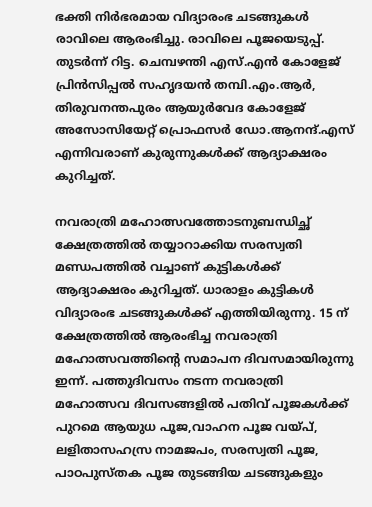ഭക്തി നിർഭരമായ വിദ്യാരംഭ ചടങ്ങുകൾ രാവിലെ ആരംഭിച്ചു. രാവിലെ പൂജയെടുപ്പ്. തുടർന്ന് റിട്ട. ചെമ്പഴന്തി എസ്.എൻ കോളേജ് പ്രിൻസിപ്പൽ സഹൃദയൻ തമ്പി.എം.ആർ, തിരുവനന്തപുരം ആയുർവേദ കോളേജ് അസോസിയേറ്റ് പ്രൊഫസർ ഡോ.ആനന്ദ്.എസ് എന്നിവരാണ് കുരുന്നുകൾക്ക് ആദ്യാക്ഷരം കുറിച്ചത്.

നവരാത്രി മഹോത്സവത്തോടനുബന്ധിച്ഛ് ക്ഷേത്രത്തിൽ തയ്യാറാക്കിയ സരസ്വതി മണ്ഡപത്തിൽ വച്ചാണ് കുട്ടികൾക്ക് ആദ്യാക്ഷരം കുറിച്ചത്. ധാരാളം കുട്ടികൾ വിദ്യാരംഭ ചടങ്ങുകൾക്ക് എത്തിയിരുന്നു. 15 ന് ക്ഷേത്രത്തിൽ ആരംഭിച്ച നവരാത്രി മഹോത്സവത്തിന്റെ സമാപന ദിവസമായിരുന്നു ഇന്ന്. പത്തുദിവസം നടന്ന നവരാത്രി മഹോത്സവ ദിവസങ്ങളിൽ പതിവ് പൂജകൾക്ക് പുറമെ ആയുധ പൂജ,വാഹന പൂജ വയ്പ്, ലളിതാസഹസ്ര നാമജപം, സരസ്വതി പൂജ, പാഠപുസ്തക പൂജ തുടങ്ങിയ ചടങ്ങുകളും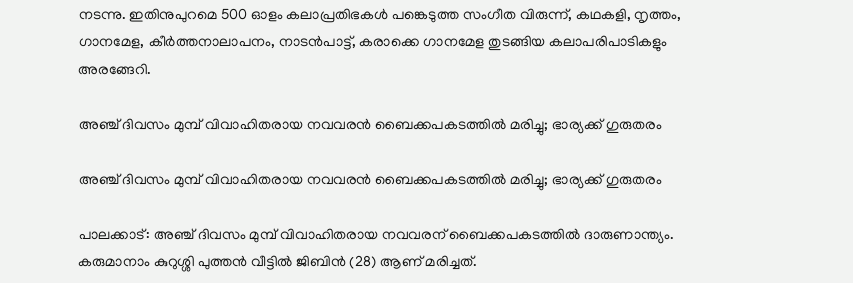നടന്നു. ഇതിനുപുറമെ 500 ഓളം കലാപ്രതിഭകൾ പങ്കെടുത്ത സംഗീത വിരുന്ന്, കഥകളി, നൃത്തം, ഗാനമേള, കീർത്തനാലാപനം, നാടൻപാട്ട്, കരാക്കെ ഗാനമേള തുടങ്ങിയ കലാപരിപാടികളും അരങ്ങേറി.

അഞ്ച് ദിവസം മുമ്പ് വിവാഹിതരായ നവവരന്‍ ബൈക്കപകടത്തില്‍ മരിച്ചു; ഭാര്യക്ക് ഗുരുതരം

അഞ്ച് ദിവസം മുമ്പ് വിവാഹിതരായ നവവരന്‍ ബൈക്കപകടത്തില്‍ മരിച്ചു; ഭാര്യക്ക് ഗുരുതരം

പാലക്കാട്: അഞ്ച് ദിവസം മുമ്പ് വിവാഹിതരായ നവവരന് ബൈക്കപകടത്തില്‍ ദാരുണാന്ത്യം. കരുമാനാം കുറുശ്ശി പുത്തന്‍ വീട്ടില്‍ ജിബിന്‍ (28) ആണ് മരിച്ചത്.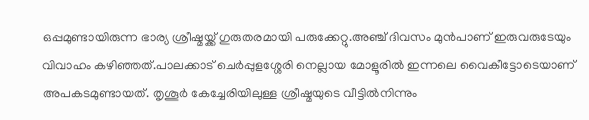ഒപ്പമുണ്ടായിരുന്ന ഭാര്യ ശ്രീഷ്മയ്ക്ക് ഗുരുതരമായി പരുക്കേറ്റു.അഞ്ച് ദിവസം മുന്‍പാണ് ഇരുവരുടേയും വിവാഹം കഴിഞ്ഞത്.പാലക്കാട് ചെര്‍പ്പുളശ്ശേരി നെല്ലായ മോളൂരില്‍ ഇന്നലെ വൈകീട്ടോടെയാണ് അപകടമുണ്ടായത്. തൃശൂര്‍ കേച്ചേരിയിലുള്ള ശ്രീഷ്മയുടെ വീട്ടില്‍നിന്നും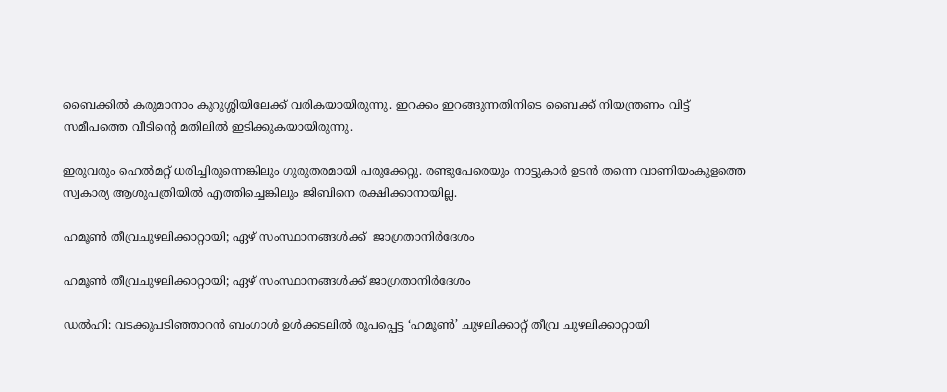ബൈക്കില്‍ കരുമാനാം കുറുശ്ശിയിലേക്ക് വരികയായിരുന്നു. ഇറക്കം ഇറങ്ങുന്നതിനിടെ ബൈക്ക് നിയന്ത്രണം വിട്ട് സമീപത്തെ വീടിന്റെ മതിലില്‍ ഇടിക്കുകയായിരുന്നു.

ഇരുവരും ഹെല്‍മറ്റ് ധരിച്ചിരുന്നെങ്കിലും ഗുരുതരമായി പരുക്കേറ്റു. രണ്ടുപേരെയും നാട്ടുകാര്‍ ഉടന്‍ തന്നെ വാണിയംകുളത്തെ സ്വകാര്യ ആശുപത്രിയില്‍ എത്തിച്ചെങ്കിലും ജിബിനെ രക്ഷിക്കാനായില്ല.

ഹമൂണ്‍ തീവ്രചുഴലിക്കാറ്റായി; ഏഴ് സംസ്ഥാനങ്ങള്‍ക്ക്  ജാഗ്രതാനിർദേശം

ഹമൂണ്‍ തീവ്രചുഴലിക്കാറ്റായി; ഏഴ് സംസ്ഥാനങ്ങള്‍ക്ക് ജാഗ്രതാനിർദേശം

ഡൽഹി: വടക്കുപടിഞ്ഞാറൻ ബംഗാൾ ഉൾക്കടലിൽ രൂപപ്പെട്ട ‘ഹമൂൺ’ ചുഴലിക്കാറ്റ് തീവ്ര ചുഴലിക്കാറ്റായി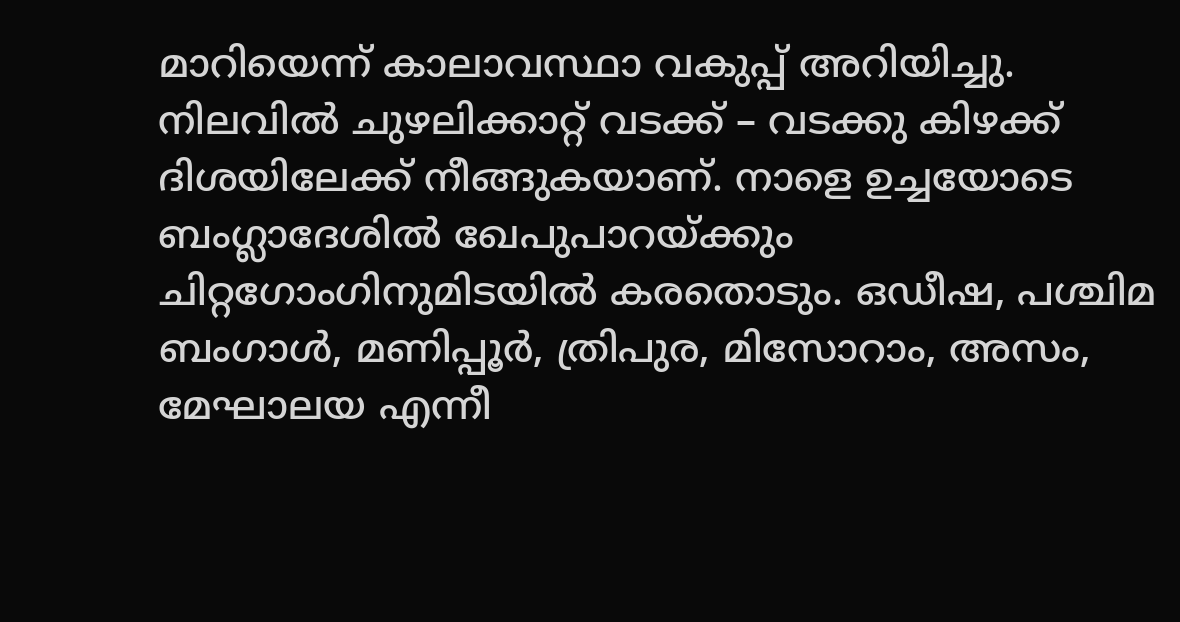മാറിയെന്ന് കാലാവസ്ഥാ വകുപ്പ് അറിയിച്ചു. നിലവിൽ ചുഴലിക്കാറ്റ് വടക്ക് – വടക്കു കിഴക്ക് ദിശയിലേക്ക് നീങ്ങുകയാണ്. നാളെ ഉച്ചയോടെ ബംഗ്ലാദേശിൽ ഖേപുപാറയ്ക്കും ചിറ്റഗോംഗിനുമിടയിൽ കരതൊടും. ഒഡീഷ, പശ്ചിമ ബംഗാൾ, മണിപ്പൂർ, ത്രിപുര, മിസോറാം, അസം, മേഘാലയ എന്നീ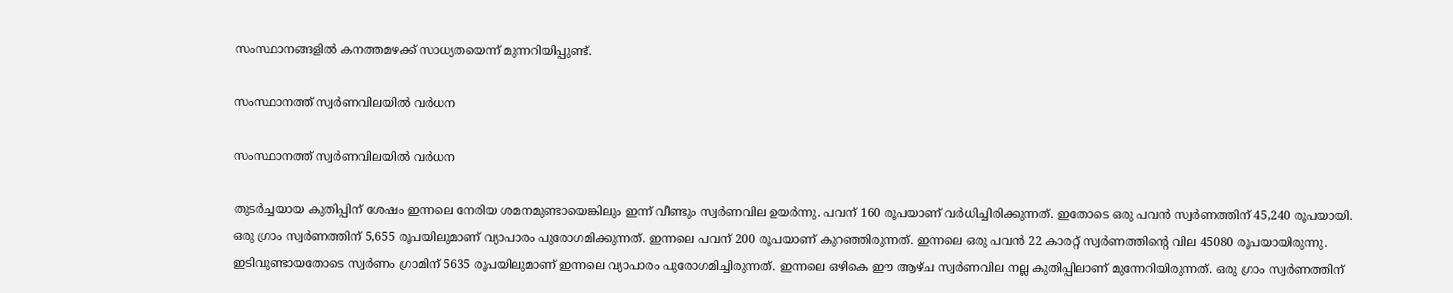സംസ്ഥാനങ്ങളിൽ കനത്തമഴക്ക് സാധ്യതയെന്ന് മുന്നറിയിപ്പുണ്ട്.

സംസ്ഥാനത്ത് സ്വർണവിലയിൽ വർധന

സംസ്ഥാനത്ത് സ്വർണവിലയിൽ വർധന

തുടര്‍ച്ചയായ കുതിപ്പിന് ശേഷം ഇന്നലെ നേരിയ ശമനമുണ്ടായെങ്കിലും ഇന്ന് വീണ്ടും സ്വര്‍ണവില ഉയര്‍ന്നു. പവന് 160 രൂപയാണ് വര്‍ധിച്ചിരിക്കുന്നത്. ഇതോടെ ഒരു പവന്‍ സ്വര്‍ണത്തിന് 45,240 രൂപയായി. ഒരു ഗ്രാം സ്വര്‍ണത്തിന് 5,655 രൂപയിലുമാണ് വ്യാപാരം പുരോഗമിക്കുന്നത്. ഇന്നലെ പവന് 200 രൂപയാണ് കുറഞ്ഞിരുന്നത്. ഇന്നലെ ഒരു പവന്‍ 22 കാരറ്റ് സ്വര്‍ണത്തിന്റെ വില 45080 രൂപയായിരുന്നു. ഇടിവുണ്ടായതോടെ സ്വര്‍ണം ഗ്രാമിന് 5635 രൂപയിലുമാണ് ഇന്നലെ വ്യാപാരം പുരോഗമിച്ചിരുന്നത്. ഇന്നലെ ഒഴികെ ഈ ആഴ്ച സ്വര്‍ണവില നല്ല കുതിപ്പിലാണ് മുന്നേറിയിരുന്നത്. ഒരു ഗ്രാം സ്വര്‍ണത്തിന്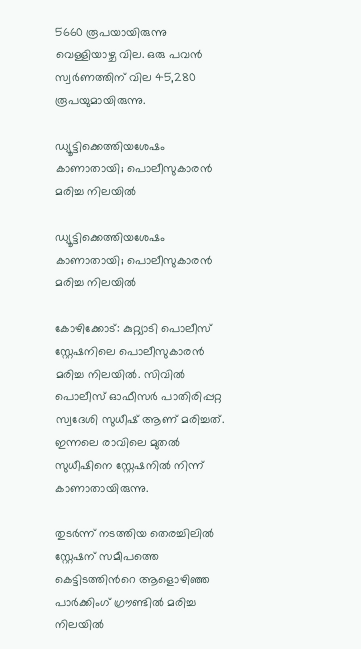5660 രൂപയായിരുന്നു വെള്ളിയാഴ്ച വില. ഒരു പവന്‍ സ്വര്‍ണത്തിന് വില 45,280 രൂപയുമായിരുന്നു.

ഡ്യൂട്ടിക്കെത്തിയശേഷം കാണാതായി; പൊലീസുകാരന്‍ മരിച്ച നിലയില്‍

ഡ്യൂട്ടിക്കെത്തിയശേഷം കാണാതായി; പൊലീസുകാരന്‍ മരിച്ച നിലയില്‍

കോഴിക്കോട്: കുറ്റ്യാടി പൊലീസ് സ്റ്റേഷനിലെ പൊലീസുകാരന്‍ മരിച്ച നിലയില്‍. സിവിൽ പൊലീസ് ഓഫീസർ പാതിരിപ്പറ്റ സ്വദേശി സുധീഷ് ആണ് മരിച്ചത്. ഇന്നലെ രാവിലെ മുത‌ൽ സുധീഷിനെ സ്റ്റേഷനിൽ നിന്ന് കാണാതായിരുന്നു.

തുടർന്ന് നടത്തിയ തെരച്ചിലിൽ സ്റ്റേഷന് സമീപത്തെ കെട്ടിടത്തിന്‍റെ ആളൊഴിഞ്ഞ പാർക്കിംഗ് ഗ്രൗണ്ടിൽ മരിച്ച നിലയിൽ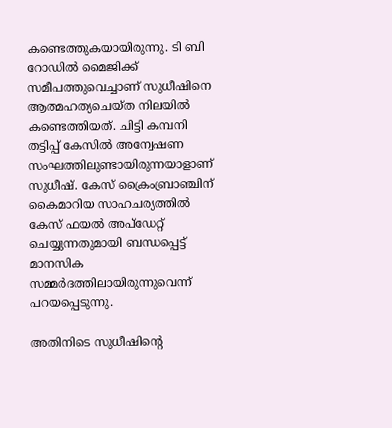കണ്ടെത്തുകയായിരുന്നു. ടി ബി റോഡിൽ മൈജിക്ക് സമീപത്തുവെച്ചാണ് സുധീഷിനെ ആത്മഹത്യചെയ്ത നിലയിൽ കണ്ടെത്തിയത്. ചിട്ടി കമ്പനി തട്ടിപ്പ് കേസിൽ അന്വേഷണ സംഘത്തിലുണ്ടായിരുന്നയാളാണ് സുധീഷ്. കേസ് ക്രൈംബ്രാഞ്ചിന് കൈമാറിയ സാഹചര്യത്തിൽ കേസ് ഫയൽ അപ്ഡേറ്റ് ചെയ്യുന്നതുമായി ബന്ധപ്പെട്ട് മാനസിക സമ്മർദത്തിലായിരുന്നുവെന്ന് പറയപ്പെടുന്നു.

അതിനിടെ സുധീഷിന്റെ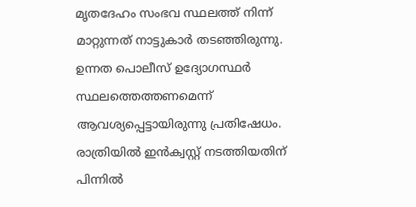മൃതദേഹം സംഭവ സ്ഥലത്ത് നിന്ന് മാറ്റുന്നത് നാട്ടുകാർ തടഞ്ഞിരുന്നു. ഉന്നത പൊലീസ് ഉദ്യോഗസ്ഥർ സ്ഥലത്തെത്തണമെന്ന് ആവശ്യപ്പെട്ടായിരുന്നു പ്രതിഷേധം. രാത്രിയിൽ ഇൻക്വസ്റ്റ് നടത്തിയതിന് പിന്നിൽ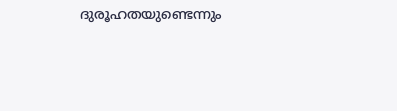ദുരൂഹതയുണ്ടെന്നും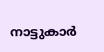നാട്ടുകാർ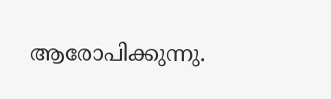ആരോപിക്കുന്നു.